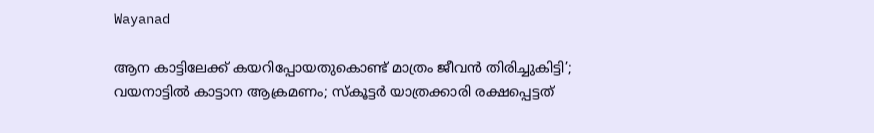Wayanad

ആന കാട്ടിലേക്ക് കയറിപ്പോയതുകൊണ്ട് മാത്രം ജീവൻ തിരിച്ചുകിട്ടി’; വയനാട്ടിൽ കാട്ടാന ആക്രമണം; സ്കൂട്ടർ യാത്രക്കാരി രക്ഷപ്പെട്ടത്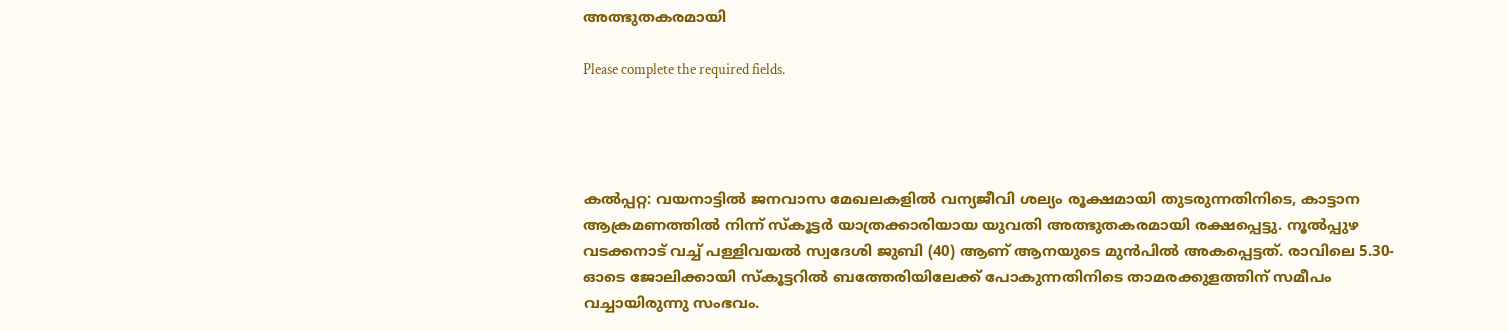അത്ഭുതകരമായി

Please complete the required fields.




കൽപ്പറ്റ: വയനാട്ടിൽ ജനവാസ മേഖലകളിൽ വന്യജീവി ശല്യം രൂക്ഷമായി തുടരുന്നതിനിടെ, കാട്ടാന ആക്രമണത്തിൽ നിന്ന് സ്കൂട്ടർ യാത്രക്കാരിയായ യുവതി അത്ഭുതകരമായി രക്ഷപ്പെട്ടു. നൂൽപ്പുഴ വടക്കനാട് വച്ച് പള്ളിവയൽ സ്വദേശി ജുബി (40) ആണ് ആനയുടെ മുൻപിൽ അകപ്പെട്ടത്. രാവിലെ 5.30-ഓടെ ജോലിക്കായി സ്കൂട്ടറിൽ ബത്തേരിയിലേക്ക് പോകുന്നതിനിടെ താമരക്കുളത്തിന് സമീപം വച്ചായിരുന്നു സംഭവം.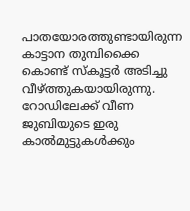പാതയോരത്തുണ്ടായിരുന്ന കാട്ടാന തുമ്പിക്കൈ കൊണ്ട് സ്കൂട്ടർ അടിച്ചു വീഴ്ത്തുകയായിരുന്നു. റോഡിലേക്ക് വീണ ജുബിയുടെ ഇരു കാൽമുട്ടുകൾക്കും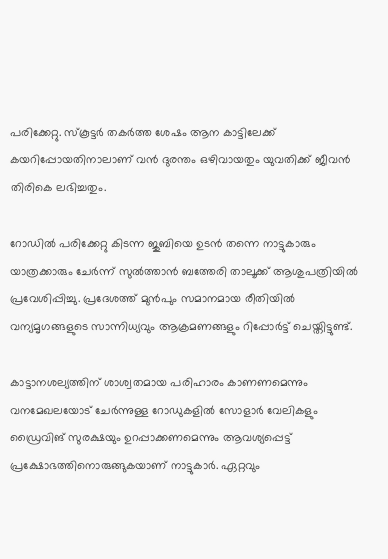പരിക്കേറ്റു. സ്കൂട്ടർ തകർത്ത ശേഷം ആന കാട്ടിലേക്ക് കയറിപ്പോയതിനാലാണ് വൻ ദുരന്തം ഒഴിവായതും യുവതിക്ക് ജീവൻ തിരികെ ലഭിച്ചതും.

റോഡിൽ പരിക്കേറ്റു കിടന്ന ജുബിയെ ഉടൻ തന്നെ നാട്ടുകാരും യാത്രക്കാരും ചേർന്ന് സുൽത്താൻ ബത്തേരി താലൂക്ക് ആശുപത്രിയിൽ പ്രവേശിപ്പിച്ചു. പ്രദേശത്ത് മുൻപും സമാനമായ രീതിയിൽ വന്യമൃഗങ്ങളുടെ സാന്നിധ്യവും ആക്രമണങ്ങളും റിപ്പോർട്ട് ചെയ്തിട്ടുണ്ട്.

കാട്ടാനശല്യത്തിന് ശാശ്വതമായ പരിഹാരം കാണണമെന്നും വനമേഖലയോട് ചേർന്നുള്ള റോഡുകളിൽ സോളാർ വേലികളും ഡ്രൈവിങ് സുരക്ഷയും ഉറപ്പാക്കണമെന്നും ആവശ്യപ്പെട്ട് പ്രക്ഷോഭത്തിനൊരുങ്ങുകയാണ് നാട്ടുകാർ. ഏറ്റവും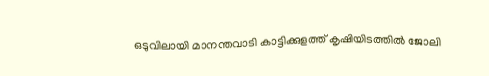ഒടുവിലായി മാനന്തവാടി കാട്ടിക്കുളത്ത് കൃഷിയിടത്തിൽ ജോലി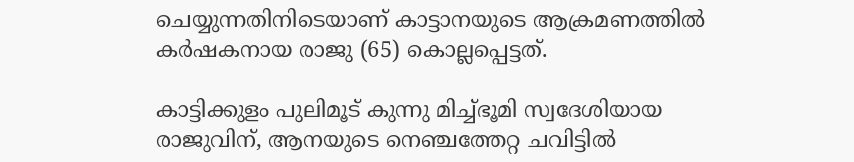ചെയ്യുന്നതിനിടെയാണ് കാട്ടാനയുടെ ആക്രമണത്തിൽ കർഷകനായ രാജു (65) കൊല്ലപ്പെട്ടത്.

കാട്ടിക്കുളം പുലിമൂട് കുന്നു മിച്ച്ഭൂമി സ്വദേശിയായ രാജുവിന്, ആനയുടെ നെഞ്ചത്തേറ്റ ചവിട്ടിൽ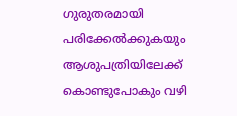ഗുരുതരമായി പരിക്കേൽക്കുകയും ആശുപത്രിയിലേക്ക് കൊണ്ടുപോകും വഴി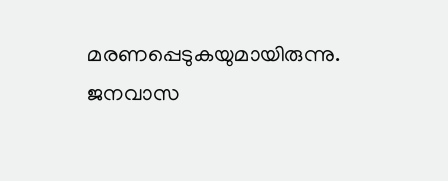മരണപ്പെടുകയുമായിരുന്നു. ജനവാസ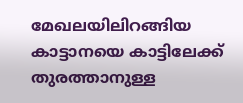മേഖലയിലിറങ്ങിയ കാട്ടാനയെ കാട്ടിലേക്ക് തുരത്താനുള്ള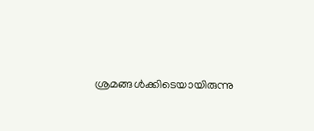ശ്രമങ്ങൾക്കിടെയായിരുന്നു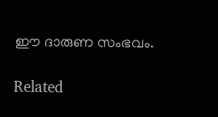ഈ ദാരുണ സംഭവം.

Related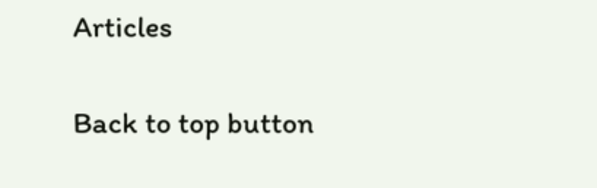Articles

Back to top button